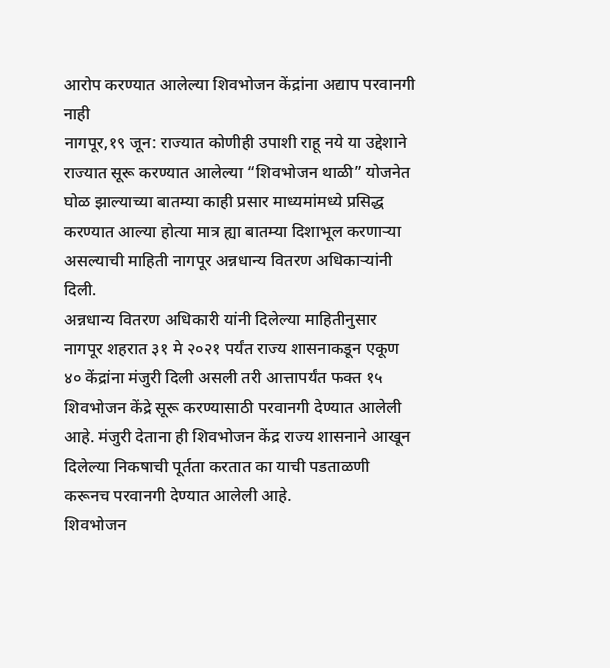आरोप करण्यात आलेल्या शिवभोजन केंद्रांना अद्याप परवानगी नाही
नागपूर,१९ जून: राज्यात कोणीही उपाशी राहू नये या उद्देशाने राज्यात सूरू करण्यात आलेल्या “शिवभोजन थाळी” योजनेत घोळ झाल्याच्या बातम्या काही प्रसार माध्यमांमध्ये प्रसिद्ध करण्यात आल्या होत्या मात्र ह्या बातम्या दिशाभूल करणाऱ्या असल्याची माहिती नागपूर अन्नधान्य वितरण अधिकाऱ्यांनी दिली.
अन्नधान्य वितरण अधिकारी यांनी दिलेल्या माहितीनुसार नागपूर शहरात ३१ मे २०२१ पर्यंत राज्य शासनाकडून एकूण ४० केंद्रांना मंजुरी दिली असली तरी आत्तापर्यंत फक्त १५ शिवभोजन केंद्रे सूरू करण्यासाठी परवानगी देण्यात आलेली आहे. मंजुरी देताना ही शिवभोजन केंद्र राज्य शासनाने आखून दिलेल्या निकषाची पूर्तता करतात का याची पडताळणी करूनच परवानगी देण्यात आलेली आहे.
शिवभोजन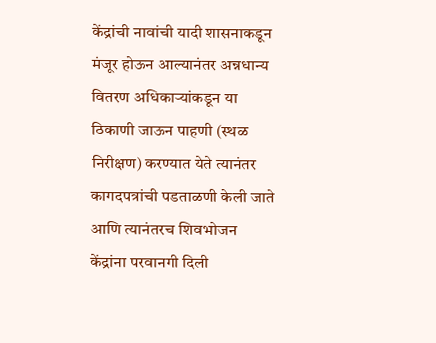केंद्रांची नावांची यादी शासनाकडून मंजूर होऊन आल्यानंतर अन्नधान्य वितरण अधिकाऱ्यांकडून या ठिकाणी जाऊन पाहणी (स्थळ निरीक्षण) करण्यात येते त्यानंतर कागदपत्रांची पडताळणी केली जाते आणि त्यानंतरच शिवभोजन केंद्रांना परवानगी दिली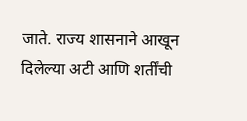जाते. राज्य शासनाने आखून दिलेल्या अटी आणि शर्तींची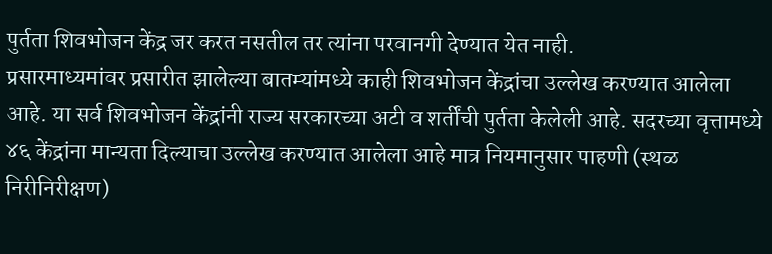पुर्तता शिवभोजन केंद्र जर करत नसतील तर त्यांना परवानगी देण्यात येत नाही.
प्रसारमाध्यमांवर प्रसारीत झालेल्या बातम्यांमध्ये काही शिवभोजन केंद्रांचा उल्लेख करण्यात आलेला आहे. या सर्व शिवभोजन केंद्रांनी राज्य सरकारच्या अटी व शर्तींची पुर्तता केलेली आहे. सदरच्या वृत्तामध्ये ४६ केंद्रांना मान्यता दिल्याचा उल्लेख करण्यात आलेला आहे मात्र नियमानुसार पाहणी (स्थळ निरीनिरीक्षण)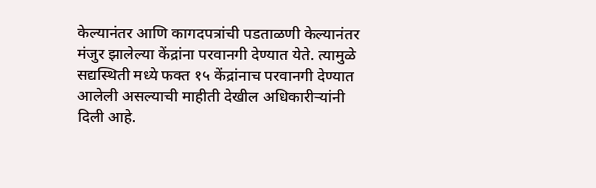केल्यानंतर आणि कागदपत्रांची पडताळणी केल्यानंतर मंजुर झालेल्या केंद्रांना परवानगी देण्यात येते. त्यामुळे सद्यस्थिती मध्ये फक्त १५ केंद्रांनाच परवानगी देण्यात आलेली असल्याची माहीती देखील अधिकारीऱ्यांनी दिली आहे.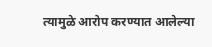त्यामुळे आरोप करण्यात आलेल्या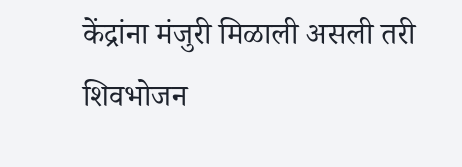केंद्रांना मंजुरी मिळाली असली तरी शिवभोजन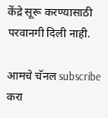केंद्रे सूरू करण्यासाठी परवानगी दिली नाही.

आमचे चॅनल subscribe करा